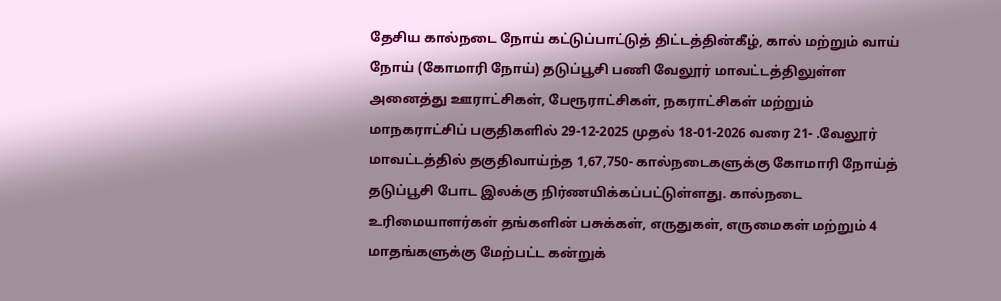தேசிய கால்நடை நோய் கட்டுப்பாட்டுத் திட்டத்தின்கீழ், கால் மற்றும் வாய் நோய் (கோமாரி நோய்) தடுப்பூசி பணி வேலூர் மாவட்டத்திலுள்ள அனைத்து ஊராட்சிகள், பேரூராட்சிகள், நகராட்சிகள் மற்றும் மாநகராட்சிப் பகுதிகளில் 29-12-2025 முதல் 18-01-2026 வரை 21- .வேலூர் மாவட்டத்தில் தகுதிவாய்ந்த 1,67,750- கால்நடைகளுக்கு கோமாரி நோய்த் தடுப்பூசி போட இலக்கு நிர்ணயிக்கப்பட்டுள்ளது. கால்நடை உரிமையாளர்கள் தங்களின் பசுக்கள், எருதுகள், எருமைகள் மற்றும் 4 மாதங்களுக்கு மேற்பட்ட கன்றுக்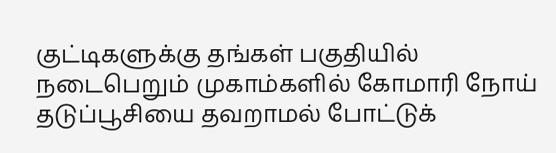குட்டிகளுக்கு தங்கள் பகுதியில் நடைபெறும் முகாம்களில் கோமாரி நோய் தடுப்பூசியை தவறாமல் போட்டுக்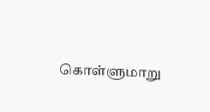கொள்ளுமாறு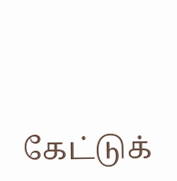கேட்டுக்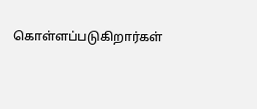கொள்ளப்படுகிறார்கள்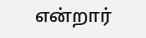என்றார்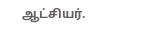ஆட்சியர்.